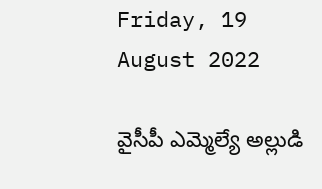Friday, 19 August 2022

వైసీపీ ఎమ్మెల్యే అల్లుడి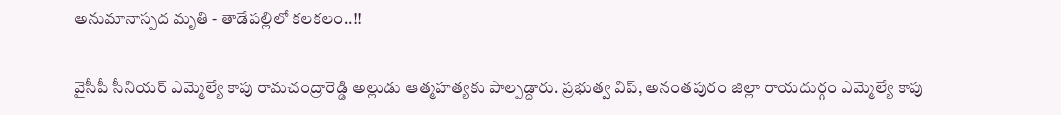అనుమానాస్పద మృతి - తాడేపల్లిలో కలకలం..!!

వైసీపీ సీనియర్ ఎమ్మెల్యే కాపు రామచంద్రారెడ్డి అల్లుడు ఆత్మహత్యకు పాల్పడ్దారు. ప్రభుత్వ విప్‌, అనంతపురం జిల్లా రాయదుర్గం ఎమ్మెల్యే కాపు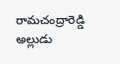రామచంద్రారెడ్డి అల్లుడు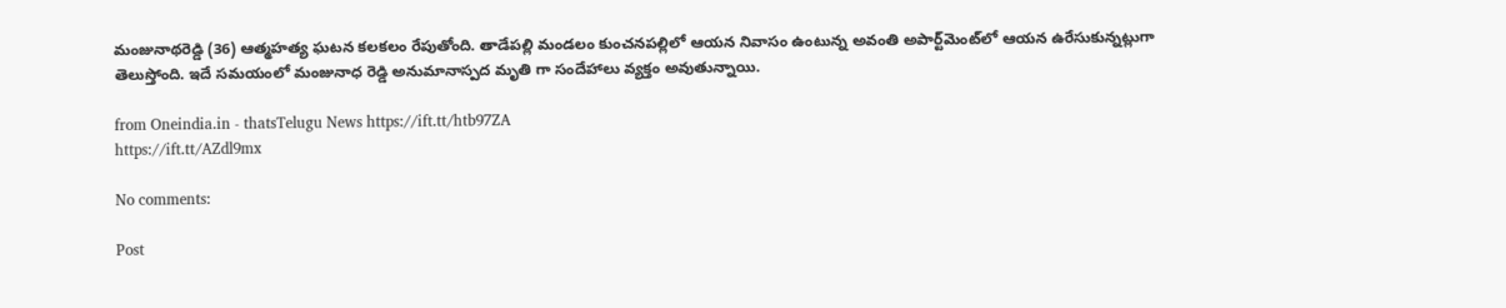మంజునాథరెడ్డి (36) ఆత్మహత్య ఘటన కలకలం రేపుతోంది. తాడేపల్లి మండలం కుంచనపల్లిలో ఆయన నివాసం ఉంటున్న అవంతి అపార్ట్‌మెంట్‌లో ఆయన ఉరేసుకున్నట్లుగా తెలుస్తోంది. ఇదే సమయంలో మంజునాధ రెడ్డి అనుమానాస్పద మృతి గా సందేహాలు వ్యక్తం అవుతున్నాయి.

from Oneindia.in - thatsTelugu News https://ift.tt/htb97ZA
https://ift.tt/AZdl9mx

No comments:

Post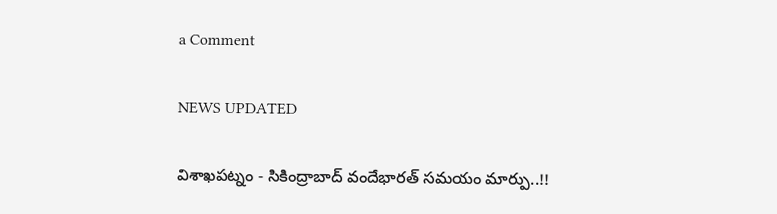a Comment

NEWS UPDATED

విశాఖపట్నం - సికింద్రాబాద్ వందేభారత్ సమయం మార్పు..!!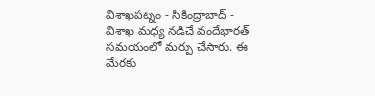విశాఖపట్నం - సికింద్రాబాద్ - విశాఖ మధ్య నడిచే వందేభారత్ సమయంలో మర్పు చేసారు. ఈ మేరకు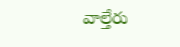వాల్తేరు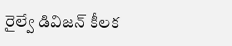రైల్వే డివిజన్ కీలక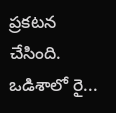ప్రకటన చేసింది. ఒడిశాలో రై...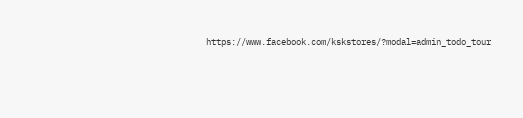https://www.facebook.com/kskstores/?modal=admin_todo_tour